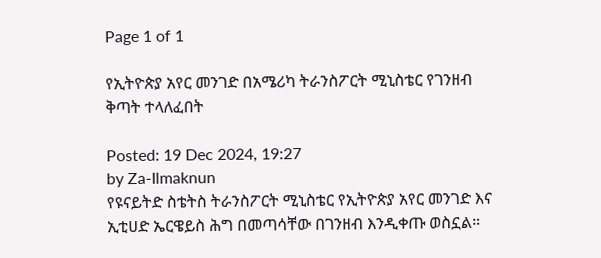Page 1 of 1

የኢትዮጵያ አየር መንገድ በአሜሪካ ትራንስፖርት ሚኒስቴር የገንዘብ ቅጣት ተላለፈበት

Posted: 19 Dec 2024, 19:27
by Za-Ilmaknun
የዩናይትድ ስቴትስ ትራንስፖርት ሚኒስቴር የኢትዮጵያ አየር መንገድ እና ኢቲሀድ ኤርዌይስ ሕግ በመጣሳቸው በገንዘብ እንዲቀጡ ወስኗል።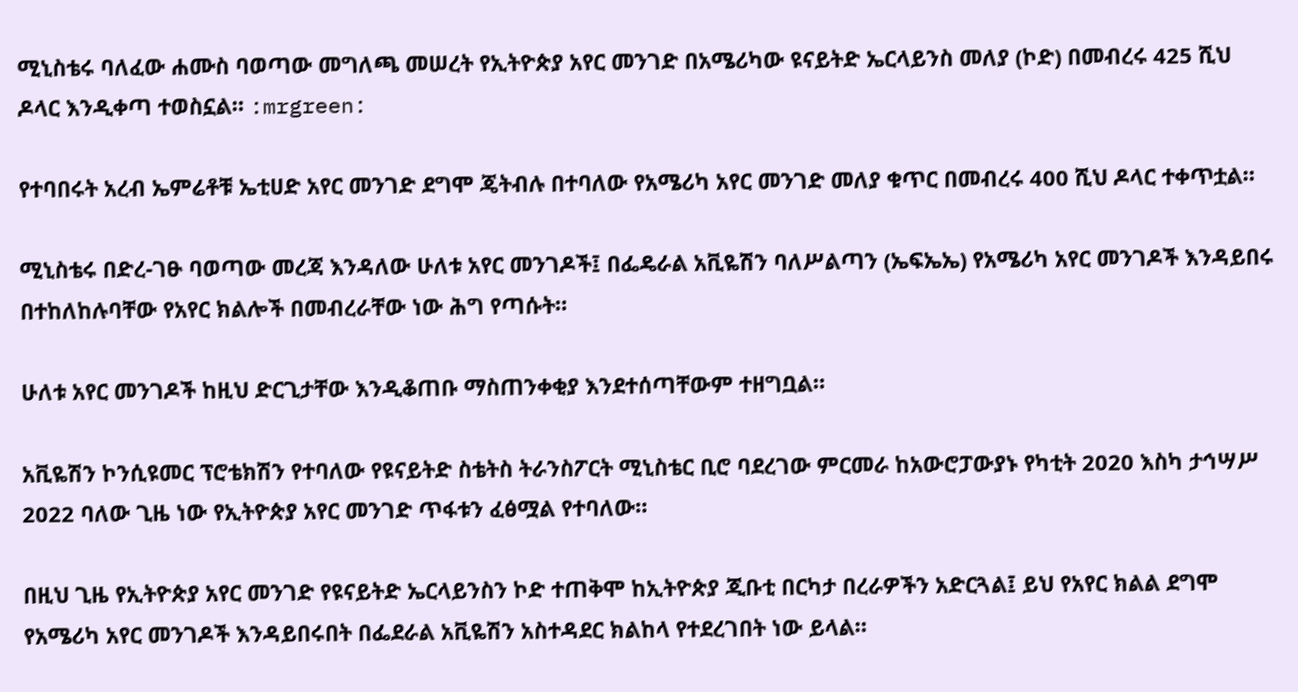ሚኒስቴሩ ባለፈው ሐሙስ ባወጣው መግለጫ መሠረት የኢትዮጵያ አየር መንገድ በአሜሪካው ዩናይትድ ኤርላይንስ መለያ (ኮድ) በመብረሩ 425 ሺህ ዶላር እንዲቀጣ ተወስኗል። :mrgreen:

የተባበሩት አረብ ኤምሬቶቹ ኤቲሀድ አየር መንገድ ደግሞ ጄትብሉ በተባለው የአሜሪካ አየር መንገድ መለያ ቁጥር በመብረሩ 400 ሺህ ዶላር ተቀጥቷል።

ሚኒስቴሩ በድረ-ገፁ ባወጣው መረጃ እንዳለው ሁለቱ አየር መንገዶች፤ በፌዴራል አቪዬሽን ባለሥልጣን (ኤፍኤኤ) የአሜሪካ አየር መንገዶች እንዳይበሩ በተከለከሉባቸው የአየር ክልሎች በመብረራቸው ነው ሕግ የጣሱት።

ሁለቱ አየር መንገዶች ከዚህ ድርጊታቸው እንዲቆጠቡ ማስጠንቀቂያ እንደተሰጣቸውም ተዘግቧል።

አቪዬሽን ኮንሲዩመር ፕሮቴክሽን የተባለው የዩናይትድ ስቴትስ ትራንስፖርት ሚኒስቴር ቢሮ ባደረገው ምርመራ ከአውሮፓውያኑ የካቲት 2020 እስካ ታኅሣሥ 2022 ባለው ጊዜ ነው የኢትዮጵያ አየር መንገድ ጥፋቱን ፈፅሟል የተባለው።

በዚህ ጊዜ የኢትዮጵያ አየር መንገድ የዩናይትድ ኤርላይንስን ኮድ ተጠቅሞ ከኢትዮጵያ ጂቡቲ በርካታ በረራዎችን አድርጓል፤ ይህ የአየር ክልል ደግሞ የአሜሪካ አየር መንገዶች እንዳይበሩበት በፌደራል አቪዬሽን አስተዳደር ክልከላ የተደረገበት ነው ይላል።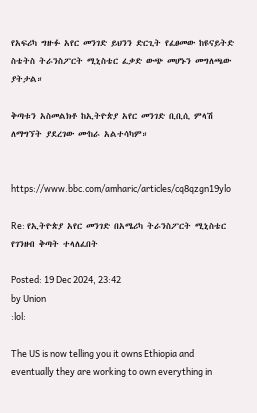የአፍሪካ ግዙፉ አየር መንገድ ይህንን ድርጊት የፈፀመው ከዩናይትድ ስቴትስ ትራንስፖርት ሚኒስቴር ፈቃድ ውጭ መሆኑን መግለጫው ያትታል።

ቅጣቱን አስመልክቶ ከኢትዮጵያ አየር መንገድ ቢቢሲ ምላሽ ለማግኘት ያደረገው ሙከራ አልተሳካም።


https://www.bbc.com/amharic/articles/cq8qzgn19ylo

Re: የኢትዮጵያ አየር መንገድ በአሜሪካ ትራንስፖርት ሚኒስቴር የገንዘብ ቅጣት ተላለፈበት

Posted: 19 Dec 2024, 23:42
by Union
:lol:

The US is now telling you it owns Ethiopia and eventually they are working to own everything in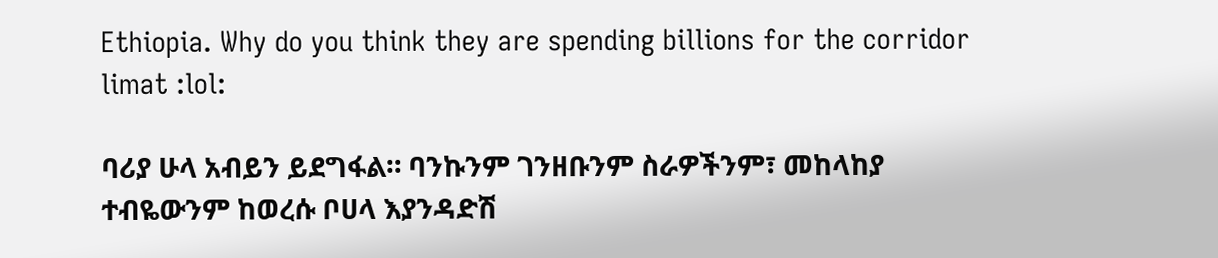Ethiopia. Why do you think they are spending billions for the corridor limat :lol:

ባሪያ ሁላ አብይን ይደግፋል። ባንኩንም ገንዘቡንም ስራዎችንም፣ መከላከያ ተብዬውንም ከወረሱ ቦሀላ እያንዳድሽ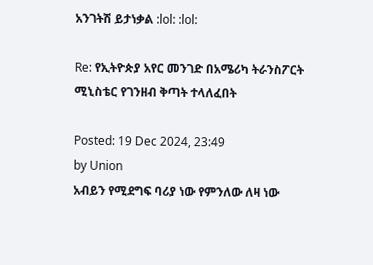አንገትሽ ይታነቃል :lol: :lol:

Re: የኢትዮጵያ አየር መንገድ በአሜሪካ ትራንስፖርት ሚኒስቴር የገንዘብ ቅጣት ተላለፈበት

Posted: 19 Dec 2024, 23:49
by Union
አብይን የሚደግፍ ባሪያ ነው የምንለው ለዛ ነው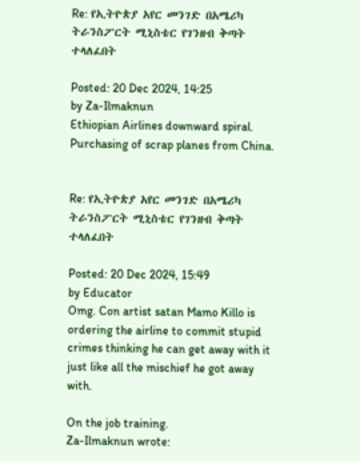Re: የኢትዮጵያ አየር መንገድ በአሜሪካ ትራንስፖርት ሚኒስቴር የገንዘብ ቅጣት ተላለፈበት

Posted: 20 Dec 2024, 14:25
by Za-Ilmaknun
Ethiopian Airlines downward spiral. Purchasing of scrap planes from China.


Re: የኢትዮጵያ አየር መንገድ በአሜሪካ ትራንስፖርት ሚኒስቴር የገንዘብ ቅጣት ተላለፈበት

Posted: 20 Dec 2024, 15:49
by Educator
Omg. Con artist satan Mamo Killo is ordering the airline to commit stupid crimes thinking he can get away with it just like all the mischief he got away with.

On the job training.
Za-Ilmaknun wrote: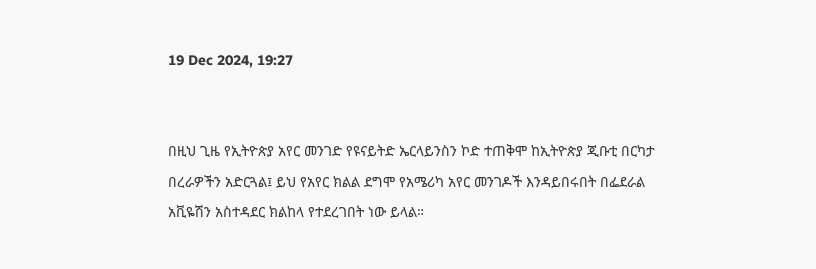19 Dec 2024, 19:27


በዚህ ጊዜ የኢትዮጵያ አየር መንገድ የዩናይትድ ኤርላይንስን ኮድ ተጠቅሞ ከኢትዮጵያ ጂቡቲ በርካታ በረራዎችን አድርጓል፤ ይህ የአየር ክልል ደግሞ የአሜሪካ አየር መንገዶች እንዳይበሩበት በፌደራል አቪዬሽን አስተዳደር ክልከላ የተደረገበት ነው ይላል።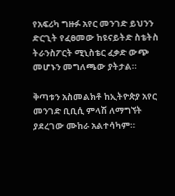የአፍሪካ ግዙፉ አየር መንገድ ይህንን ድርጊት የፈፀመው ከዩናይትድ ስቴትስ ትራንስፖርት ሚኒስቴር ፈቃድ ውጭ መሆኑን መግለጫው ያትታል።

ቅጣቱን አስመልክቶ ከኢትዮጵያ አየር መንገድ ቢቢሲ ምላሽ ለማግኘት ያደረገው ሙከራ አልተሳካም።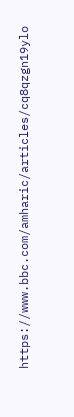https://www.bbc.com/amharic/articles/cq8qzgn19ylo